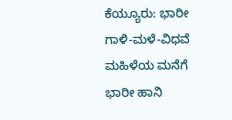ಕೆಯ್ಯೂರು: ಭಾರೀ ಗಾಳಿ-ಮಳೆ-ವಿಧವೆ ಮಹಿಳೆಯ ಮನೆಗೆ ಭಾರೀ ಹಾನಿ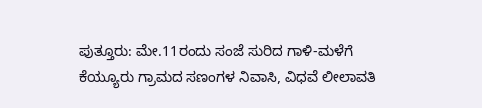ಪುತ್ತೂರು: ಮೇ.11ರಂದು ಸಂಜೆ ಸುರಿದ ಗಾಳಿ-ಮಳೆಗೆ ಕೆಯ್ಯೂರು ಗ್ರಾಮದ ಸಣಂಗಳ ನಿವಾಸಿ, ವಿಧವೆ ಲೀಲಾವತಿ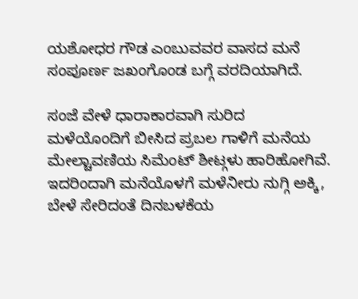ಯಶೋಧರ ಗೌಡ ಎಂಬುವವರ ವಾಸದ ಮನೆ ಸಂಪೂರ್ಣ ಜಖಂಗೊಂಡ ಬಗ್ಗೆ ವರದಿಯಾಗಿದೆ.

ಸಂಜೆ ವೇಳೆ ಧಾರಾಕಾರವಾಗಿ ಸುರಿದ ಮಳೆಯೊಂದಿಗೆ ಬೀಸಿದ ಪ್ರಬಲ ಗಾಳಿಗೆ ಮನೆಯ ಮೇಲ್ಚಾವಣಿಯ ಸಿಮೆಂಟ್ ಶೀಟ್ಗಳು ಹಾರಿಹೋಗಿವೆ. ಇದರಿಂದಾಗಿ ಮನೆಯೊಳಗೆ ಮಳೆನೀರು ನುಗ್ಗಿ ಅಕ್ಕಿ, ಬೇಳೆ ಸೇರಿದಂತೆ ದಿನಬಳಕೆಯ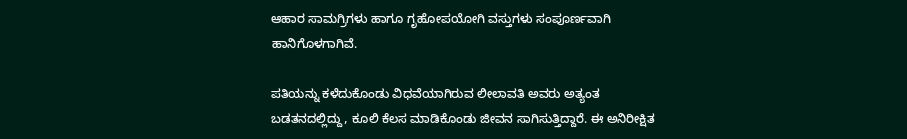ಆಹಾರ ಸಾಮಗ್ರಿಗಳು ಹಾಗೂ ಗೃಹೋಪಯೋಗಿ ವಸ್ತುಗಳು ಸಂಪೂರ್ಣವಾಗಿ ಹಾನಿಗೊಳಗಾಗಿವೆ.

ಪತಿಯನ್ನು ಕಳೆದುಕೊಂಡು ವಿಧವೆಯಾಗಿರುವ ಲೀಲಾವತಿ ಅವರು ಅತ್ಯಂತ ಬಡತನದಲ್ಲಿದ್ದು, ಕೂಲಿ ಕೆಲಸ ಮಾಡಿಕೊಂಡು ಜೀವನ ಸಾಗಿಸುತ್ತಿದ್ದಾರೆ. ಈ ಅನಿರೀಕ್ಷಿತ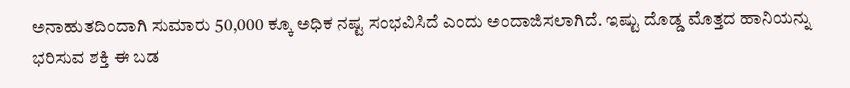ಅನಾಹುತದಿಂದಾಗಿ ಸುಮಾರು 50,000 ಕ್ಕೂ ಅಧಿಕ ನಷ್ಟ ಸಂಭವಿಸಿದೆ ಎಂದು ಅಂದಾಜಿಸಲಾಗಿದೆ. ಇಷ್ಟು ದೊಡ್ಡ ಮೊತ್ತದ ಹಾನಿಯನ್ನು ಭರಿಸುವ ಶಕ್ತಿ ಈ ಬಡ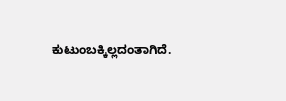ಕುಟುಂಬಕ್ಕಿಲ್ಲದಂತಾಗಿದೆ.